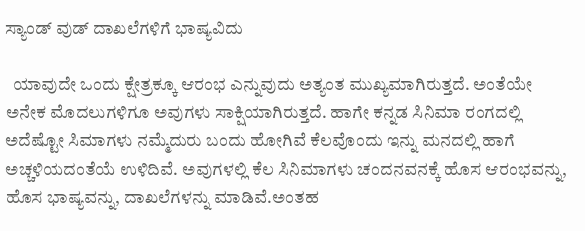ಸ್ಯಾಂಡ್ ವುಡ್ ದಾಖಲೆಗಳಿಗೆ ಭಾಷ್ಯವಿದು

  ಯಾವುದೇ ಒಂದು ಕ್ಷೇತ್ರಕ್ಕೂ ಆರಂಭ ಎನ್ನುವುದು‌ ಅತ್ಯಂತ ಮುಖ್ಯಮಾಗಿರುತ್ತದೆ. ಅಂತೆಯೇ ಅನೇಕ ಮೊದಲುಗಳಿಗೂ ಅವುಗಳು ಸಾಕ್ಷಿಯಾಗಿರುತ್ತದೆ. ಹಾಗೇ ಕನ್ನಡ ಸಿನಿಮಾ ರಂಗದಲ್ಲಿ ಅದೆಷ್ಟೋ ಸಿಮಾಗಳು ನಮ್ಮೆದುರು ಬಂದು ಹೋಗಿವೆ ಕೆಲವೊಂದು ಇನ್ನು ಮನದಲ್ಲಿ ಹಾಗೆ ಅಚ್ಚಳಿಯದಂತೆಯೆ ಉಳಿದಿವೆ. ಅವುಗಳಲ್ಲಿ ಕೆಲ ಸಿನಿಮಾಗಳು ಚಂದನವನಕ್ಕೆ ಹೊಸ ಆರಂಭವನ್ನು, ಹೊಸ ಭಾಷ್ಯವನ್ನು, ದಾಖಲೆಗಳನ್ನು ಮಾಡಿವೆ.ಅಂತಹ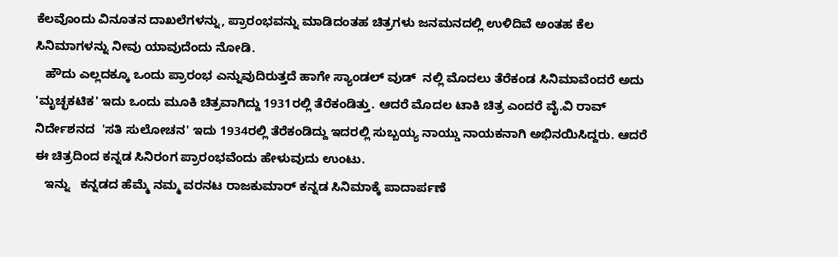ಕೆಲವೊಂದು ವಿನೂತನ‌ ದಾಖಲೆಗಳನ್ನು, ಪ್ರಾರಂಭವನ್ನು ಮಾಡಿದಂತಹ ಚಿತ್ರಗಳು ಜನಮನದಲ್ಲಿ ಉಳಿದಿವೆ ಅಂತಹ ಕೆಲ‌ ಸಿನಿಮಾಗಳನ್ನು ನೀವು ಯಾವುದೆಂದು ನೋಡಿ.
   ಹೌದು ಎಲ್ಲದಕ್ಕೂ ಒಂದು ಪ್ರಾರಂಭ ಎನ್ನುವುದಿರುತ್ತದೆ ಹಾಗೇ ಸ್ಯಾಂಡಲ್ ವುಡ್  ನಲ್ಲಿ‌ ಮೊದಲು ತೆರೆಕಂಡ ಸಿನಿಮಾವೆಂದರೆ ಅದು 'ಮೃಚ್ಛಕಟಿಕ' ಇದು ಒಂದು ಮೂಕಿ ಚಿತ್ರವಾಗಿದ್ದು 1931ರಲ್ಲಿ ತೆರೆಕಂಡಿತ್ತು. ಆದರೆ ಮೊದಲ ಟಾಕಿ ಚಿತ್ರ ಎಂದರೆ ವೈ.ವಿ ರಾವ್ ನಿರ್ದೇಶನದ  'ಸತಿ ಸುಲೋಚನ' ಇದು 1934ರಲ್ಲಿ ತೆರೆಕಂಡಿದ್ದು ಇದರಲ್ಲಿ ಸುಬ್ಬಯ್ಯ ನಾಯ್ಡು ನಾಯಕನಾಗಿ ಅಭಿನಯಿಸಿದ್ದರು. ಆದರೆ ಈ ಚಿತ್ರದಿಂದ ಕನ್ನಡ ಸಿನಿರಂಗ ಪ್ರಾರಂಭವೆಂದು ಹೇಳುವುದು ಉಂಟು.
   ಇ‌ನ್ನು   ಕನ್ನಡದ ಹೆಮ್ಮೆ ನಮ್ಮ ವರನಟ ರಾಜಕುಮಾರ್ ಕನ್ನಡ ಸಿನಿಮಾಕ್ಕೆ ಪಾದಾರ್ಪಣೆ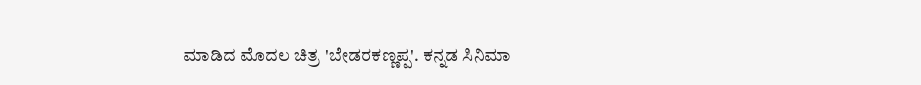ಮಾಡಿದ ಮೊದಲ ಚಿತ್ರ 'ಬೇಡರಕಣ್ಣಪ್ಪ'. ಕನ್ನಡ ಸಿನಿಮಾ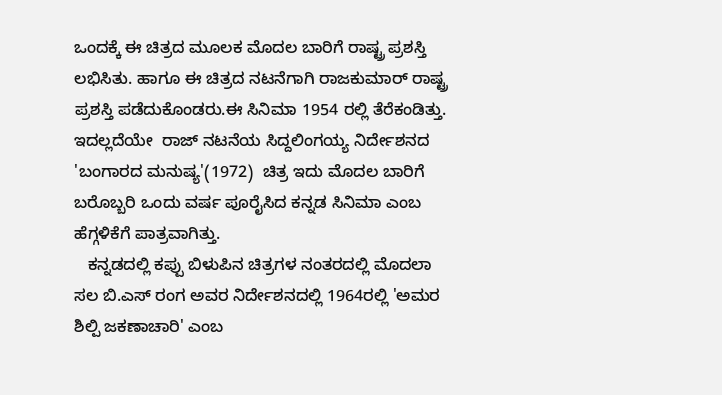ಒಂದಕ್ಕೆ ಈ ಚಿತ್ರದ ಮೂಲಕ ಮೊದಲ ಬಾರಿಗೆ ರಾಷ್ಟ್ರ ಪ್ರಶಸ್ತಿ ಲಭಿಸಿತು. ಹಾಗೂ ಈ ಚಿತ್ರದ ನಟನೆಗಾಗಿ ರಾಜಕುಮಾರ್ ರಾಷ್ಟ್ರ ಪ್ರಶಸ್ತಿ ಪಡೆದುಕೊಂಡರು.ಈ ಸಿನಿಮಾ 1954 ರಲ್ಲಿ ತೆರೆಕಂಡಿತ್ತು. ಇದಲ್ಲದೆಯೇ  ರಾಜ್ ನಟನೆಯ ಸಿದ್ದಲಿಂಗಯ್ಯ ನಿರ್ದೇಶನದ 'ಬಂಗಾರದ ಮನುಷ್ಯ'(1972)  ಚಿತ್ರ ಇದು ಮೊದಲ ಬಾರಿಗೆ ಬರೊಬ್ಬರಿ ಒಂದು ವರ್ಷ ಪೂರೈಸಿದ ಕನ್ನಡ ಸಿನಿಮಾ ಎಂಬ ಹೆಗ್ಗಳಿಕೆಗೆ ಪಾತ್ರವಾಗಿತ್ತು.
   ಕನ್ನಡದಲ್ಲಿ ಕಪ್ಪು ಬಿಳುಪಿನ ಚಿತ್ರಗಳ ನಂತರದಲ್ಲಿ ಮೊದಲಾ ಸಲ ಬಿ.ಎಸ್ ರಂಗ ಅವರ ನಿರ್ದೇಶನದಲ್ಲಿ 1964ರಲ್ಲಿ 'ಅಮರ ಶಿಲ್ಪಿ ಜಕಣಾಚಾರಿ' ಎಂಬ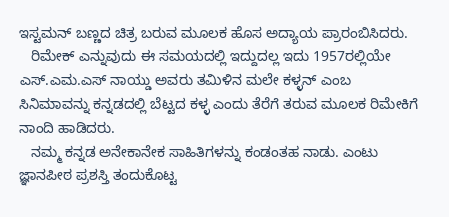ಇಸ್ಟಮನ್ ಬಣ್ಣದ ಚಿತ್ರ ಬರುವ ಮೂಲಕ ಹೊಸ ಅದ್ಯಾಯ ಪ್ರಾರಂಬಿಸಿದರು.
   ರಿಮೇಕ್ ಎನ್ನುವುದು ಈ ಸಮಯದಲ್ಲಿ ಇದ್ದುದಲ್ಲ ಇದು 1957ರಲ್ಲಿಯೇ ಎಸ್.ಎಮ.ಎಸ್ ನಾಯ್ಡು ಅವರು ತಮಿಳಿನ ಮಲೇ ಕಳ್ಳನ್ ಎಂಬ ಸಿನಿಮಾವನ್ನು ಕನ್ನಡದಲ್ಲಿ ಬೆಟ್ಟದ ಕಳ್ಳ ಎಂದು ತೆರೆಗೆ ತರುವ ಮೂಲಕ ರಿಮೇಕಿಗೆ  ನಾಂದಿ ಹಾಡಿದರು.
   ನಮ್ಮ ಕನ್ನಡ ಅನೇಕಾನೇಕ ಸಾಹಿತಿಗಳನ್ನು‌ ಕಂಡಂತಹ ನಾಡು. ಎಂಟು ಜ್ಞಾನಪೀಠ ಪ್ರಶಸ್ತಿ ತಂದುಕೊಟ್ಟ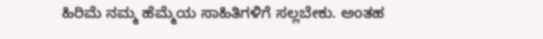ಹಿರಿಮೆ ನಮ್ಮ ಹೆಮ್ಮೆಯ‌ ಸಾಹಿತಿಗಳಿಗೆ‌‌ ಸಲ್ಲಬೇಕು. ಅಂತಹ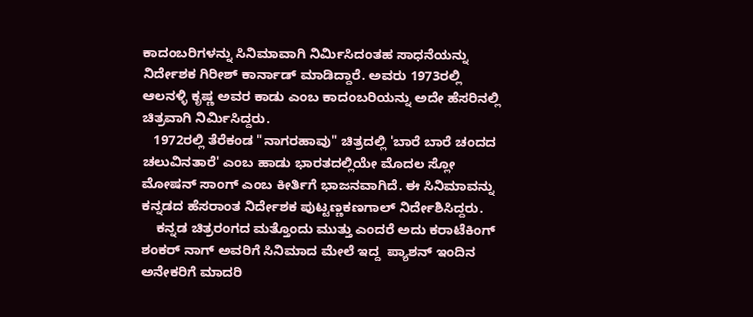ಕಾದಂಬರಿಗಳನ್ನು ಸಿನಿಮಾವಾಗಿ‌ ನಿರ್ಮಿಸಿದಂತಹ ಸಾಧನೆಯನ್ನು ನಿರ್ದೇಶಕ ಗಿರೀಶ್ ಕಾರ್ನಾಡ್ ಮಾಡಿದ್ದಾರೆ. ಅವರು‌ 1973ರಲ್ಲಿ ಆಲನಳ್ಳಿ ಕೃಷ್ಣ ಅವರ ಕಾಡು ಎಂಬ ಕಾದಂಬರಿಯನ್ನು ಅದೇ ಹೆಸರಿನಲ್ಲಿ ಚಿತ್ರವಾಗಿ ನಿರ್ಮಿಸಿದ್ದರು.
   1972ರಲ್ಲಿ ತೆರೆಕಂಡ "ನಾಗರಹಾವು" ಚಿತ್ರದಲ್ಲಿ 'ಬಾರೆ ಬಾರೆ ಚಂದದ ಚಲುವಿನ‌ತಾರೆ' ಎಂಬ ಹಾಡು ಭಾರತದಲ್ಲಿಯೇ ಮೊದಲ ಸ್ಲೋ ಮೋಷನ್ ಸಾಂಗ್ ಎಂಬ ಕೀರ್ತಿಗೆ ಭಾಜನವಾಗಿದೆ. ಈ ಸಿನಿಮಾವನ್ನು ಕನ್ನಡದ ಹೆಸರಾಂತ ನಿರ್ದೇಶಕ ಪುಟ್ಟಣ್ಣಕಣಗಾಲ್ ನಿರ್ದೇಶಿಸಿದ್ದರು.
    ಕನ್ನಡ ಚಿತ್ರರಂಗದ ಮತ್ತೊಂದು ಮುತ್ತು ಎಂದರೆ ಅದು ಕರಾಟೆಕಿಂಗ್ ಶಂಕರ್ ನಾಗ್ ಅವರಿಗೆ ಸಿನಿಮಾದ ಮೇಲೆ‌ ಇದ್ದ  ಪ್ಯಾಶನ್ ಇಂದಿನ ಅನೇಕರಿಗೆ ಮಾದರಿ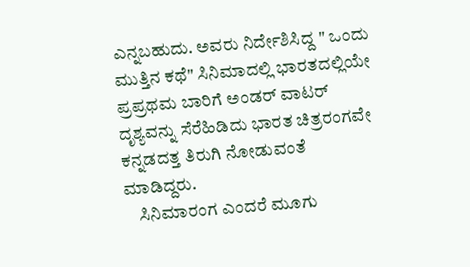ಎನ್ನಬಹುದು. ಅವರು ನಿರ್ದೇಶಿಸಿದ್ದ " ಒಂದು ಮುತ್ತಿನ ಕಥೆ" ಸಿನಿಮಾದಲ್ಲಿ ಭಾರತದಲ್ಲಿಯೇ ಪ್ರಪ್ರಥಮ ಬಾರಿಗೆ ಅಂಡರ್ ವಾಟರ್ ದೃಶ್ಯವನ್ನು ಸೆರೆಹಿಡಿದು ಭಾರತ ಚಿತ್ರರಂಗವೇ ಕನ್ನಡದತ್ತ ತಿರುಗಿ‌ ನೋಡುವಂತೆ ಮಾಡಿದ್ದರು.
    ಸಿನಿಮಾರಂಗ ಎಂದರೆ ಮೂಗು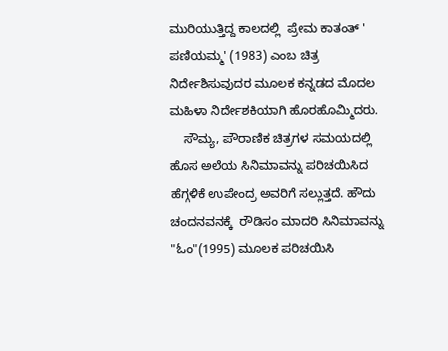ಮುರಿಯುತ್ತಿದ್ದ ಕಾಲದಲ್ಲಿ‌  ಪ್ರೇಮ ಕಾತಂತ್ ' ಪಣಿಯಮ್ಮ' (1983) ಎಂಬ ಚಿತ್ರ ನಿರ್ದೇಶಿಸುವುದರ ಮೂಲಕ ಕನ್ನಡದ ಮೊದಲ ಮಹಿಳಾ ನಿರ್ದೇಶಕಿಯಾಗಿ ಹೊರಹೊಮ್ಮಿದರು.
    ಸೌಮ್ಯ, ಪೌರಾಣಿಕ ಚಿತ್ರಗಳ ಸಮಯದಲ್ಲಿ ಹೊಸ ಅಲೆಯ ಸಿನಿಮಾವನ್ನು ಪರಿಚಯಿಸಿದ ಹೆಗ್ಗಳಿಕೆ ಉಪೇಂದ್ರ ಅವರಿಗೆ ಸಲ್ಲುತ್ತದೆ. ಹೌದು ಚಂದನವನಕ್ಕೆ  ರೌಡಿಸಂ ಮಾದರಿ ಸಿನಿಮಾವನ್ನು "ಓಂ"(1995) ಮೂಲಕ ಪರಿಚಯಿಸಿ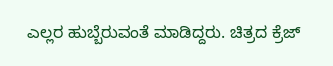ಎಲ್ಲರ ಹುಬ್ಬೆರುವಂತೆ ಮಾಡಿದ್ದರು. ಚಿತ್ರದ ಕ್ರೆಜ್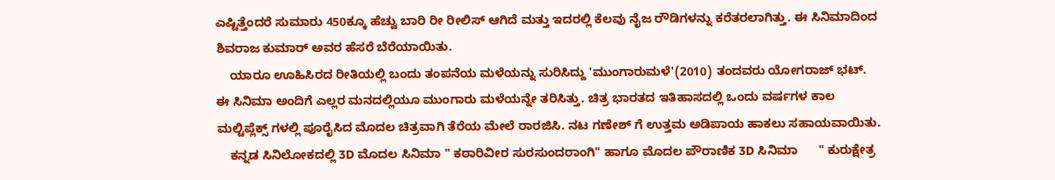ಎಷ್ಟಿತ್ತೆಂದರೆ ಸುಮಾರು 450ಕ್ಕೂ ಹೆಚ್ವು ಬಾರಿ ರೀ ರೀಲಿಸ್ ಆಗಿದೆ ಮತ್ತು ಇದರಲ್ಲಿ ಕೆಲವು ನೈಜ ರೌಡಿಗಳನ್ನು ಕರೆತರಲಾಗಿತ್ತು. ಈ ಸಿನಿಮಾದಿಂದ ಶಿವರಾಜ ಕುಮಾರ್ ಅವರ ಹೆಸರೆ ಬೆರೆಯಾಯಿತು.
    ಯಾರೂ ಊಹಿಸಿರದ ರೀತಿಯಲ್ಲಿ ಬಂದು ತಂಪನೆಯ ಮಳೆಯನ್ನು ಸುರಿಸಿದ್ದು 'ಮುಂಗಾರುಮಳೆ'(2010) ತಂದವರು ಯೋಗರಾಜ್ ಭಟ್. ಈ ಸಿನಿಮಾ ಅಂದಿಗೆ ಎಲ್ಲರ ಮನದಲ್ಲಿಯೂ ಮುಂಗಾರು ಮಳೆಯನ್ನೇ ತರಿಸಿತ್ತು. ಚಿತ್ರ ಭಾರತದ ಇತಿಹಾಸದಲ್ಲಿ ಒಂದು ವರ್ಷಗಳ ಕಾಲ ಮಲ್ಟಿಪ್ಲೆಕ್ಸ್ ಗಳಲ್ಲಿ ಪೂರೈಸಿದ ಮೊದಲ ಚಿತ್ರವಾಗಿ‌ ತೆರೆಯ ಮೇಲೆ ರಾರಜಿಸಿ. ನಟ ಗಣೇಶ್ ಗೆ ಉತ್ತಮ ಅಡಿಪಾಯ ಹಾಕಲು‌ ಸಹಾಯವಾಯಿತು.
    ಕನ್ನಡ ಸಿನಿ‌ಲೋಕದಲ್ಲಿ 3D ಮೊದಲ ಸಿನಿಮಾ " ಕಠಾರಿವೀರ ಸುರಸುಂದರಾಂಗಿ" ಹಾಗೂ ಮೊದಲ ಪೌರಾಣಿಕ 3D ಸಿನಿಮಾ      " ಕುರುಕ್ಷೇತ್ರ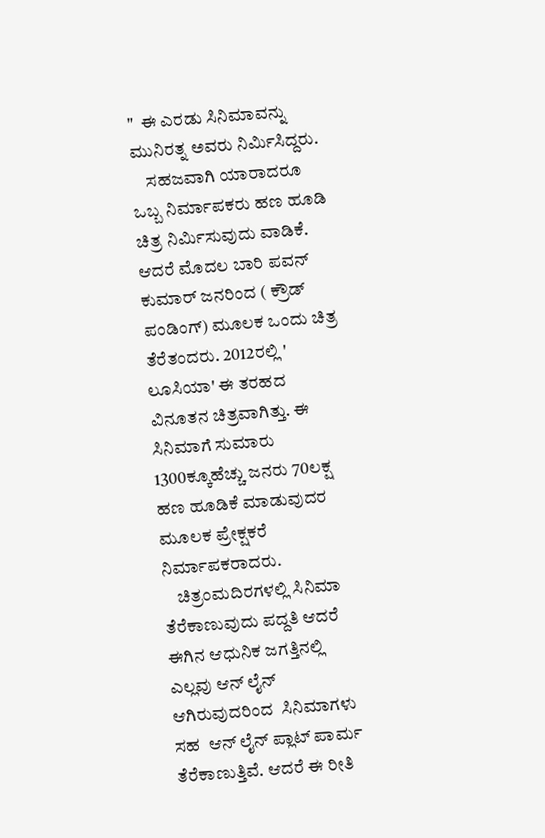"  ಈ ಎರಡು ಸಿನಿಮಾವನ್ನು ಮುನಿರತ್ನ ಅವರು ನಿರ್ಮಿಸಿದ್ದರು.
    ಸಹಜವಾಗಿ ಯಾರಾದರೂ ಒಬ್ಬ ನಿರ್ಮಾಪಕರು ಹಣ ಹೂಡಿ‌ ಚಿತ್ರ ನಿರ್ಮಿಸುವುದು ವಾಡಿಕೆ. ಆದರೆ ಮೊದಲ ಬಾರಿ‌ ಪವನ್ ಕುಮಾರ್ ಜನರಿಂದ ( ಕ್ರೌಡ್ ಪಂಡಿಂಗ್) ಮೂಲಕ ಒಂದು‌‌ ಚಿತ್ರ ತೆರೆತಂದರು. 2012ರಲ್ಲಿ ' ಲೂಸಿಯಾ' ಈ ತರಹದ ವಿನೂತನ ಚಿತ್ರವಾಗಿತ್ತು. ಈ ಸಿನಿಮಾಗೆ ಸುಮಾರು 1300ಕ್ಕೂಹೆಚ್ಚು ಜನರು 70ಲಕ್ಷ ಹಣ ಹೂಡಿಕೆ ಮಾಡುವುದರ ಮೂಲಕ ಪ್ರೇಕ್ಷಕರೆ ನಿರ್ಮಾಪಕರಾದರು.
    ಚಿತ್ರಂಮದಿರಗಳಲ್ಲಿ ಸಿನಿಮಾ ತೆರೆಕಾಣುವುದು‌ ಪದ್ದತಿ ಆದರೆ ಈಗಿನ ಆಧುನಿಕ ಜಗತ್ತಿನಲ್ಲಿ ಎಲ್ಲವು ಆನ್ ಲೈನ್ ಆಗಿರುವುದರಿಂದ  ಸಿನಿಮಾಗಳು ಸಹ‌  ಆನ್ ಲೈನ್ ಪ್ಲಾಟ್ ಪಾರ್ಮ ತೆರೆಕಾಣುತ್ತಿವೆ. ಆದರೆ ಈ ರೀತಿ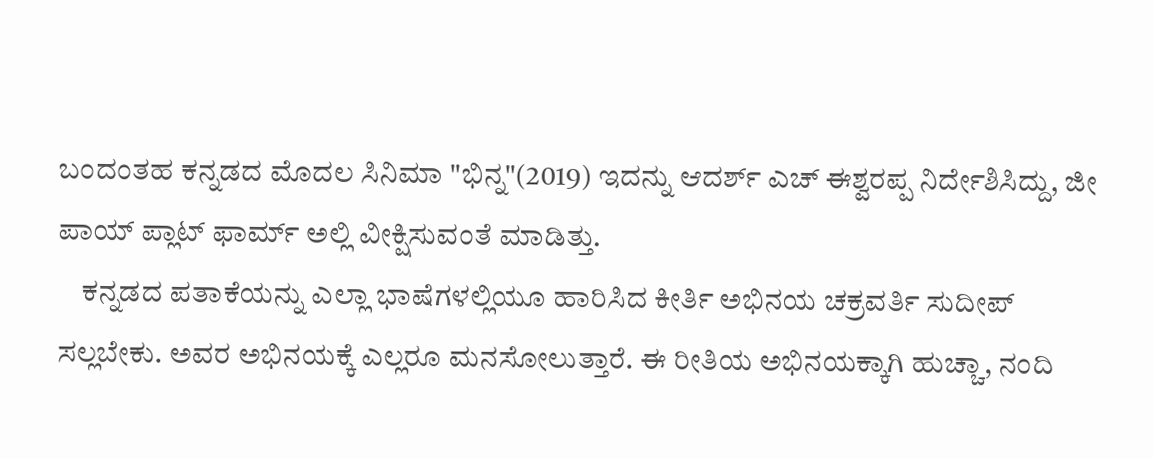ಬಂದಂತಹ ಕನ್ನಡದ ಮೊದಲ ಸಿನಿಮಾ "ಭಿನ್ನ"(2019) ಇದನ್ನು ಆದರ್ಶ್ ಎಚ್ ಈಶ್ವರಪ್ಪ ನಿರ್ದೇಶಿಸಿದ್ದು, ಜೀ ಪಾಯ್ ಪ್ಲಾಟ್ ಫಾರ್ಮ್ ಅಲ್ಲಿ ವೀಕ್ಷಿಸುವಂತೆ ಮಾಡಿತ್ತು.
    ಕನ್ನಡದ ಪತಾಕೆಯನ್ನು ಎಲ್ಲಾ ಭಾಷೆಗಳಲ್ಲಿಯೂ ಹಾರಿಸಿದ ಕೀರ್ತಿ ಅಭಿನಯ ಚಕ್ರವರ್ತಿ ಸುದೀಪ್ ಸಲ್ಲಬೇಕು. ಅವರ ಅಭಿನಯಕ್ಕೆ ಎಲ್ಲರೂ ಮನಸೋಲುತ್ತಾರೆ. ಈ ರೀತಿಯ ಅಭಿನಯಕ್ಕಾಗಿ ಹುಚ್ಚಾ, ನಂದಿ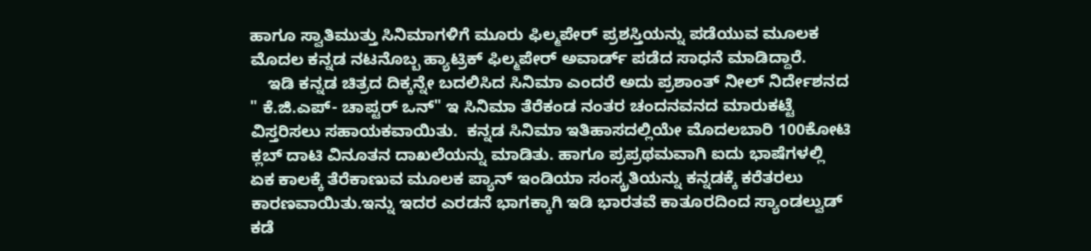ಹಾಗೂ ಸ್ವಾತಿಮುತ್ತು ಸಿನಿಮಾಗಳಿಗೆ‌ ಮೂರು ಫಿಲ್ಮಪೇರ್ ಪ್ರಶಸ್ತಿಯನ್ನು ಪಡೆಯುವ ಮೂಲಕ ಮೊದಲ ಕನ್ನಡ ನಟನೊಬ್ಬ ಹ್ಯಾಟ್ರಿಕ್ ಫಿಲ್ಮಪೇರ್ ಅವಾರ್ಡ್ ಪಡೆದ ಸಾಧನೆ ಮಾಡಿದ್ದಾರೆ.
    ಇಡಿ ಕನ್ನಡ ಚಿತ್ರದ ದಿಕ್ಕನ್ನೇ ಬದಲಿಸಿದ ಸಿನಿಮಾ ಎಂದರೆ ಅದು ಪ್ರಶಾಂತ್ ನೀಲ್ ನಿರ್ದೇಶನದ " ಕೆ.ಜಿ.ಎಪ್- ಚಾಪ್ಟರ್ ಒನ್" ಇ ಸಿನಿಮಾ ತೆರೆಕಂಡ ನಂತರ ಚಂದನವನದ ಮಾರುಕಟ್ಟೆ ವಿಸ್ತರಿಸಲು ಸಹಾಯಕವಾಯಿತು.  ಕನ್ನಡ ಸಿನಿಮಾ ಇತಿಹಾಸದಲ್ಲಿಯೇ ಮೊದಲಬಾರಿ 100ಕೋಟಿ ಕ್ಲಬ್ ದಾಟಿ ವಿನೂತನ ದಾಖಲೆಯನ್ನು ಮಾಡಿತು. ಹಾಗೂ ಪ್ರಪ್ರಥಮವಾಗಿ ಐದು ಭಾಷೆಗಳಲ್ಲಿ ಏಕ ಕಾಲಕ್ಕೆ ತೆರೆಕಾಣುವ‌ ಮೂಲಕ ಪ್ಯಾನ್ ಇಂಡಿಯಾ ಸಂಸ್ಕ್ರತಿಯನ್ನು ಕನ್ನಡಕ್ಕೆ ಕರೆತರಲು‌ ಕಾರಣವಾಯಿತು.ಇನ್ನು ಇದರ ಎರಡನೆ ಭಾಗಕ್ಕಾಗಿ ಇಡಿ ಭಾರತವೆ ಕಾತೂರದಿಂದ ಸ್ಯಾಂಡಲ್ವುಡ್ ಕಡೆ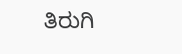ತಿರುಗಿ‌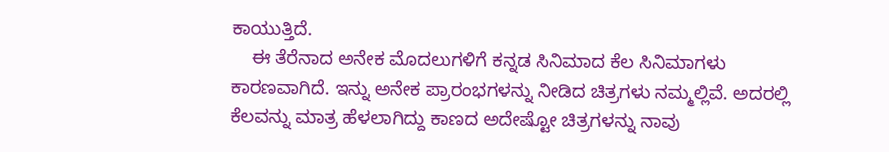ಕಾಯುತ್ತಿದೆ.
    ಈ ತೆರೆನಾದ ಅನೇಕ ಮೊದಲುಗಳಿಗೆ ಕನ್ನಡ ಸಿನಿಮಾದ ಕೆಲ ಸಿನಿಮಾಗಳು ಕಾರಣವಾಗಿದೆ. ಇನ್ನು ಅನೇಕ ಪ್ರಾರಂಭಗಳನ್ನು ನೀಡಿದ ಚಿತ್ರಗಳು ನಮ್ಮಲ್ಲಿವೆ. ಅದರಲ್ಲಿ ಕೆಲವನ್ನು ಮಾತ್ರ ಹೆಳಲಾಗಿದ್ದು ಕಾಣದ ಅದೇಷ್ಟೋ ಚಿತ್ರಗಳನ್ನು‌ ನಾವು‌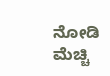ನೋಡಿ ಮೆಚ್ಚಿ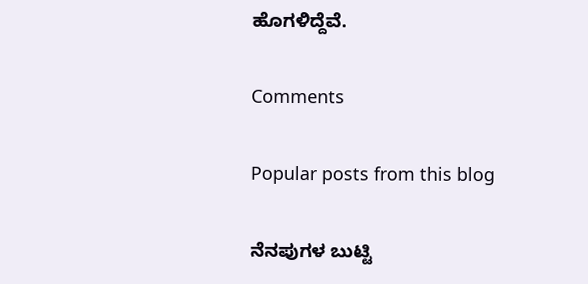ಹೊಗಳಿದ್ದೆವೆ.

Comments

Popular posts from this blog

ನೆನಪುಗಳ ಬುಟ್ಟಿ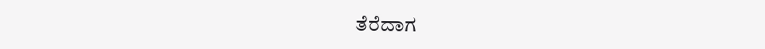ತೆರೆದಾಗ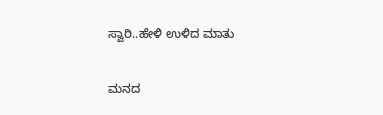ಸ್ವಾರಿ..ಹೇಳಿ ಉಳಿದ ಮಾತು

ಮನದ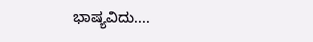ಭಾಷ್ಯವಿದು....